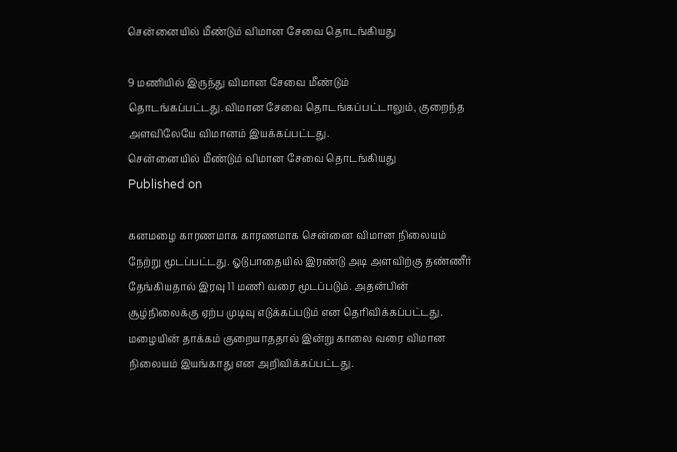சென்னையில் மீண்டும் விமான சேவை தொடங்கியது

9 மணியில் இருந்து விமான சேவை மீண்டும் தொடங்கப்பட்டது.விமான சேவை தொடங்கப்பட்டாலும், குறைந்த அளவிலேயே விமானம் இயக்கப்பட்டது.
சென்னையில் மீண்டும் விமான சேவை தொடங்கியது
Published on

கனமழை காரணமாக காரணமாக சென்னை விமான நிலையம் நேற்று மூடப்பட்டது. ஓடுபாதையில் இரண்டு அடி அளவிற்கு தண்ணீர் தேங்கியதால் இரவு 11 மணி வரை மூடப்படும். அதன்பின் சூழ்நிலைக்கு ஏற்ப முடிவு எடுக்கப்படும் என தெரிவிக்கப்பட்டது. மழையின் தாக்கம் குறையாததால் இன்று காலை வரை விமான நிலையம் இயங்காது என அறிவிக்கப்பட்டது.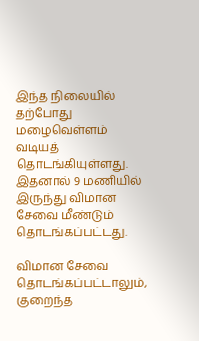இந்த நிலையில் தற்போது மழைவெள்ளம் வடியத் தொடங்கியுள்ளது. இதனால் 9 மணியில் இருந்து விமான சேவை மீண்டும் தொடங்கப்பட்டது.

விமான சேவை தொடங்கப்பட்டாலும், குறைந்த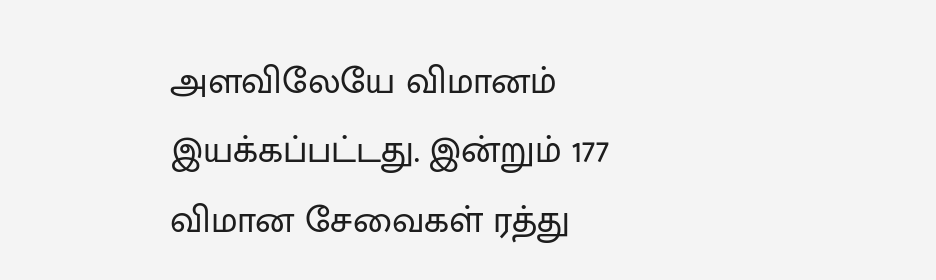அளவிலேயே விமானம் இயக்கப்பட்டது. இன்றும் 177 விமான சேவைகள் ரத்து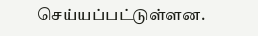செய்யப்பட்டுள்ளன.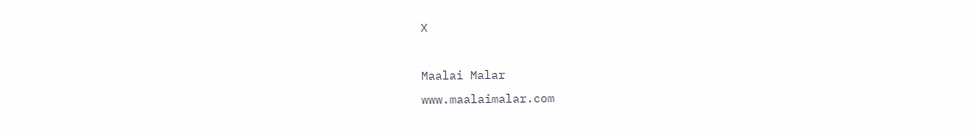X

Maalai Malar
www.maalaimalar.com